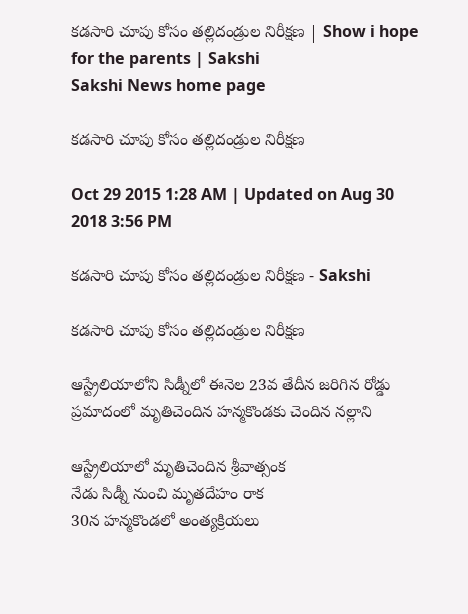కడసారి చూపు కోసం తల్లిదండ్రుల నిరీక్షణ | Show i hope for the parents | Sakshi
Sakshi News home page

కడసారి చూపు కోసం తల్లిదండ్రుల నిరీక్షణ

Oct 29 2015 1:28 AM | Updated on Aug 30 2018 3:56 PM

కడసారి చూపు కోసం తల్లిదండ్రుల నిరీక్షణ - Sakshi

కడసారి చూపు కోసం తల్లిదండ్రుల నిరీక్షణ

ఆస్ట్రేలియాలోని సిడ్నీలో ఈనెల 23వ తేదీన జరిగిన రోడ్డు ప్రమాదంలో మృతిచెందిన హన్మకొండకు చెందిన నల్లాని

ఆస్ట్రేలియాలో మృతిచెందిన శ్రీవాత్సంక
నేడు సిడ్నీ నుంచి మృతదేహం రాక
30న హన్మకొండలో అంత్యక్రియలు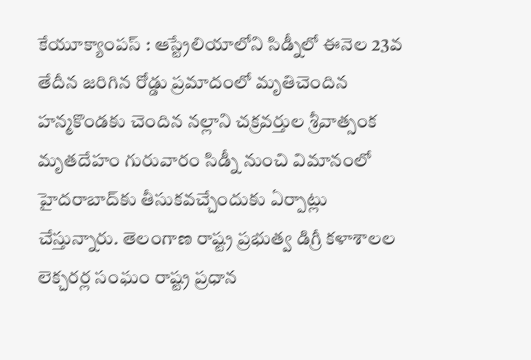కేయూక్యాంపస్ : ఆస్ట్రేలియాలోని సిడ్నీలో ఈనెల 23వ తేదీన జరిగిన రోడ్డు ప్రమాదంలో మృతిచెందిన హన్మకొండకు చెందిన నల్లాని చక్రవర్తుల శ్రీవాత్సంక మృతదేహం గురువారం సిడ్నీ నుంచి విమానంలో హైదరాబాద్‌కు తీసుకవచ్చేందుకు ఏర్పాట్లు చేస్తున్నారు. తెలంగాణ రాష్ట్ర ప్రభుత్వ డిగ్రీ కళాశాలల లెక్చరర్ల సంఘం రాష్ట్ర ప్రధాన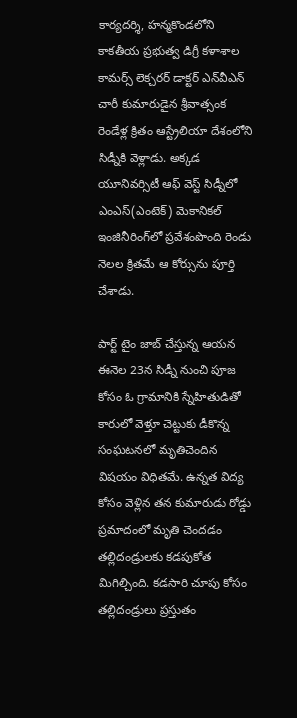కార్యదర్శి, హన్మకొండలోని కాకతీయ ప్రభుత్వ డిగ్రీ కళాశాల కామర్స్ లెక్చరర్ డాక్టర్ ఎన్‌వీఎన్ చారీ కుమారుడైన శ్రీవాత్సంక రెండేళ్ల క్రితం ఆస్ట్రేలియా దేశంలోని సిడ్నీకి వెళ్లాడు. అక్కడ యూనివర్సిటీ ఆఫ్ వెస్ట్ సిడ్నీలో ఎంఎస్(ఎంటెక్) మెకానికల్ ఇంజినీరింగ్‌లో ప్రవేశంపొంది రెండు నెలల క్రితమే ఆ కోర్సును పూర్తి చేశాడు.

పార్ట్ టైం జాబ్ చేస్తున్న ఆయన ఈనెల 23న సిడ్నీ నుంచి పూజ కోసం ఓ గ్రామానికి స్నేహితుడితో కారులో వెళ్తూ చెట్టుకు డీకొన్న సంఘటనలో మృతిచెందిన విషయం విధితమే. ఉన్నత విద్య కోసం వెళ్లిన తన కుమారుడు రోడ్డు ప్రమాదంలో మృతి చెందడం తల్లిదండ్రులకు కడపుకోత మిగిల్చింది. కడసారి చూపు కోసం తల్లిదండ్రులు ప్రస్తుతం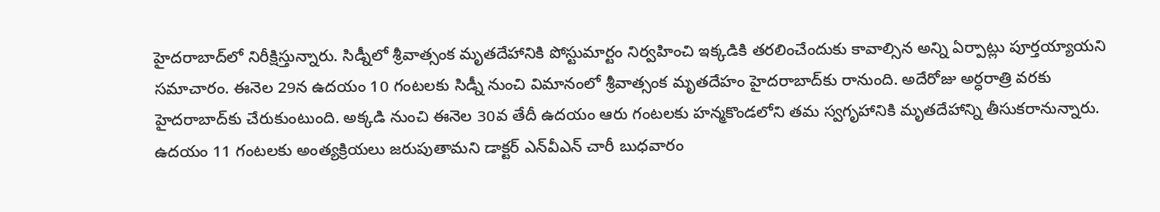హైదరాబాద్‌లో నిరీక్షిస్తున్నారు. సిడ్నీలో శ్రీవాత్సంక మృతదేహానికి పోస్టుమార్టం నిర్వహించి ఇక్కడికి తరలించేందుకు కావాల్సిన అన్ని ఏర్పాట్లు పూర్తయ్యాయని సమాచారం. ఈనెల 29న ఉదయం 10 గంటలకు సిడ్నీ నుంచి విమానంలో శ్రీవాత్సంక మృతదేహం హైదరాబాద్‌కు రానుంది. అదేరోజు అర్ధరాత్రి వరకు హైదరాబాద్‌కు చేరుకుంటుంది. అక్కడి నుంచి ఈనెల 30వ తేదీ ఉదయం ఆరు గంటలకు హన్మకొండలోని తమ స్వగృహానికి మృతదేహాన్ని తీసుకరానున్నారు. ఉదయం 11 గంటలకు అంత్యక్రియలు జరుపుతామని డాక్టర్ ఎన్‌వీఎన్ చారీ బుధవారం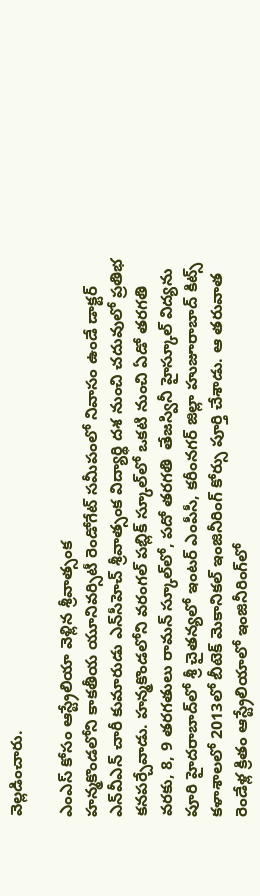వెల్లడించారు.

ఎంఎస్ కోసం ఆస్ట్రేలియా వెళ్లిన శ్రీవాత్సంక
హన్మకొండలోని కాకతీయ యూనివర్సిటీ రెండోగేట్ సమీపంలో నివాసం ఉండే డాక్టర్ ఎన్‌వీఎన్ చారీ కుమారుడు ఎన్‌సీహెచ్ శ్రీవాత్సంక విద్యార్థి దశ నుంచి చదువులో ప్రతిభ కనపర్చేవాడు. హన్మకొండలోని వరంగల్ పబ్లిక్ స్కూల్‌లో ఒకటి నుంచి ఏడో తరగతి వరకు, 8, 9 తరగతులు రామన్ స్కూల్‌లో, పదో తరగతి  తేజస్వినీ హైస్కూల్ విద్యను పూరి హైదరాబాద్‌లో శ్రీ చైతన్యలో ఇంటర్ ఎంపీసీ, కరీంనగర్ జిల్లా హుజూరాబాద్ కిట్స్ కళాశాలలో 2013లో బీటెక్ మెకానికల్ ఇంజినీరింగ్ కోర్సు పూర్తి చేశాడు. ఆ తరువాత రెండేళ్ల క్రితం ఆస్ట్రేలియాలో ఇంజినీరింగ్‌లో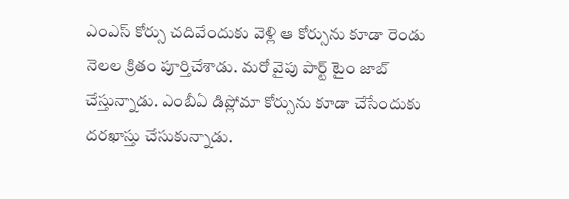ఎంఎస్ కోర్సు చదివేందుకు వెళ్లి ఆ కోర్సును కూడా రెండు నెలల క్రితం పూర్తిచేశాడు. మరో వైపు పార్ట్ టైం జాబ్ చేస్తున్నాడు. ఎంబీఏ డిప్లోమా కోర్సును కూడా చేసేందుకు దరఖాస్తు చేసుకున్నాడు.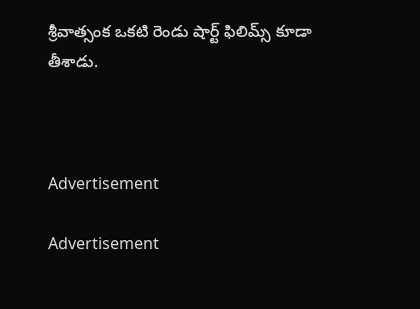శ్రీవాత్సంక ఒకటి రెండు షార్ట్ ఫిలిమ్స్ కూడా తీశాడు.



Advertisement

Advertisement